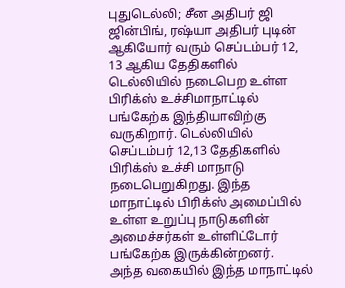புதுடெல்லி; சீன அதிபர் ஜி ஜின்பிங், ரஷ்யா அதிபர் புடின் ஆகியோர் வரும் செப்டம்பர் 12, 13 ஆகிய தேதிகளில் டெல்லியில் நடைபெற உள்ள பிரிக்ஸ் உச்சிமாநாட்டில் பங்கேற்க இந்தியாவிற்கு வருகிறார். டெல்லியில் செப்டம்பர் 12,13 தேதிகளில் பிரிக்ஸ் உச்சி மாநாடு நடைபெறுகிறது. இந்த மாநாட்டில் பிரிக்ஸ் அமைப்பில் உள்ள உறுப்பு நாடுகளின் அமைச்சர்கள் உள்ளிட்டோர் பங்கேற்க இருக்கின்றனர்.
அந்த வகையில் இந்த மாநாட்டில்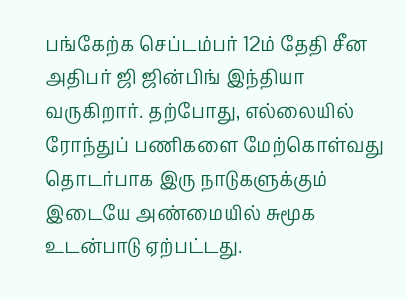பங்கேற்க செப்டம்பர் 12ம் தேதி சீன அதிபர் ஜி ஜின்பிங் இந்தியா வருகிறார். தற்போது, எல்லையில் ரோந்துப் பணிகளை மேற்கொள்வது தொடர்பாக இரு நாடுகளுக்கும் இடையே அண்மையில் சுமூக உடன்பாடு ஏற்பட்டது.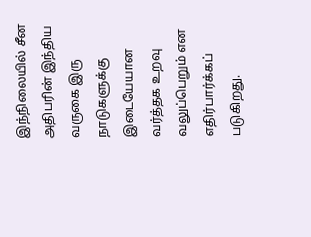இந்நிலையில் சீன அதிபரின் இந்திய வருகை இரு நாடுகளுக்கு இடையேயான வர்த்தக உறவு வலுப்பெறும் என எதிர்பார்க்கப் படுகிறது.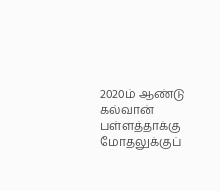2020ம் ஆண்டு கல்வான் பள்ளத்தாக்கு மோதலுக்குப்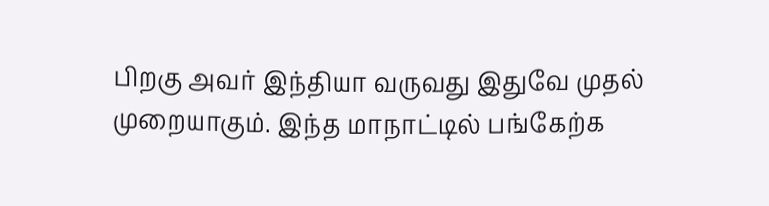பிறகு அவர் இந்தியா வருவது இதுவே முதல் முறையாகும். இந்த மாநாட்டில் பங்கேற்க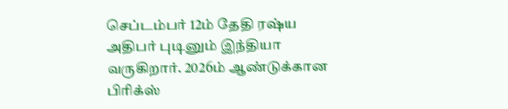செப்டம்பர் 12ம் தேதி ரஷ்ய அதிபர் புடினும் இந்தியா வருகிறார். 2026ம் ஆண்டுக்கான பிரிக்ஸ்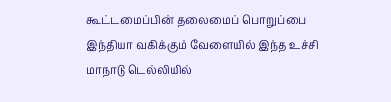கூட்டமைப்பின் தலைமைப் பொறுப்பை இந்தியா வகிக்கும் வேளையில் இந்த உச்சி மாநாடு டெல்லியில்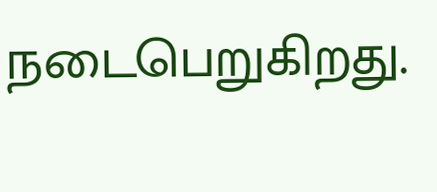நடைபெறுகிறது.